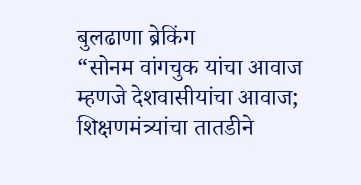बुलढाणा ब्रेकिंग
“सोनम वांगचुक यांचा आवाज म्हणजे देशवासीयांचा आवाज; शिक्षणमंत्र्यांचा तातडीने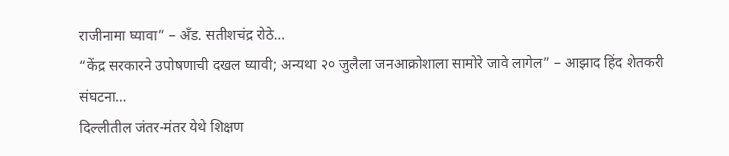राजीनामा घ्यावा” – अँड. सतीशचंद्र रोठे…
“केंद्र सरकारने उपोषणाची दखल घ्यावी; अन्यथा २० जुलैला जनआक्रोशाला सामोरे जावे लागेल” – आझाद हिंद शेतकरी संघटना…
दिल्लीतील जंतर-मंतर येथे शिक्षण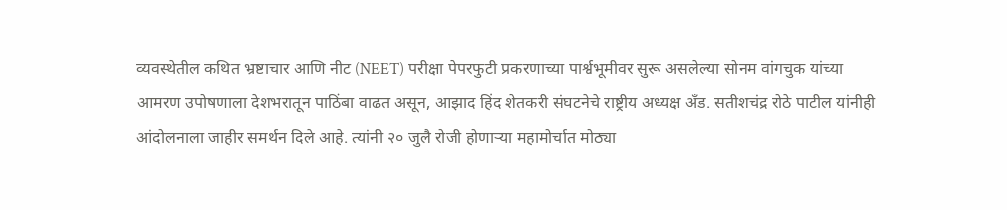व्यवस्थेतील कथित भ्रष्टाचार आणि नीट (NEET) परीक्षा पेपरफुटी प्रकरणाच्या पार्श्वभूमीवर सुरू असलेल्या सोनम वांगचुक यांच्या आमरण उपोषणाला देशभरातून पाठिंबा वाढत असून, आझाद हिंद शेतकरी संघटनेचे राष्ट्रीय अध्यक्ष अँड. सतीशचंद्र रोठे पाटील यांनीही आंदोलनाला जाहीर समर्थन दिले आहे. त्यांनी २० जुलै रोजी होणाऱ्या महामोर्चात मोठ्या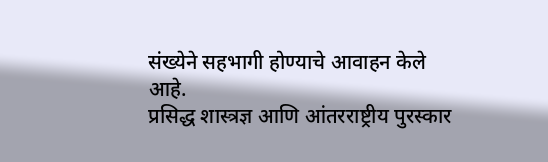संख्येने सहभागी होण्याचे आवाहन केले आहे.
प्रसिद्ध शास्त्रज्ञ आणि आंतरराष्ट्रीय पुरस्कार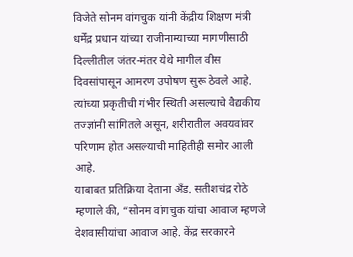विजेते सोनम वांगचुक यांनी केंद्रीय शिक्षण मंत्री धर्मेंद्र प्रधान यांच्या राजीनाम्याच्या मागणीसाठी दिल्लीतील जंतर-मंतर येथे मागील वीस दिवसांपासून आमरण उपोषण सुरू ठेवले आहे. त्यांच्या प्रकृतीची गंभीर स्थिती असल्याचे वैद्यकीय तज्ज्ञांनी सांगितले असून, शरीरातील अवयवांवर परिणाम होत असल्याची माहितीही समोर आली आहे.
याबाबत प्रतिक्रिया देताना अँड. सतीशचंद्र रोठे म्हणाले की, “सोनम वांगचुक यांचा आवाज म्हणजे देशवासीयांचा आवाज आहे. केंद्र सरकारने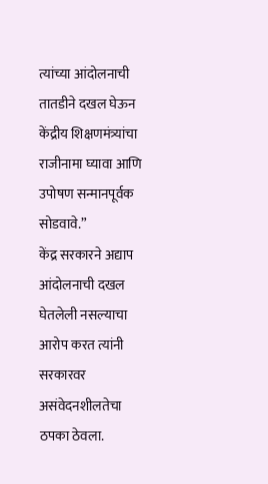त्यांच्या आंदोलनाची तातडीने दखल घेऊन केंद्रीय शिक्षणमंत्र्यांचा राजीनामा घ्यावा आणि उपोषण सन्मानपूर्वक सोडवावे.”
केंद्र सरकारने अद्याप आंदोलनाची दखल घेतलेली नसल्याचा आरोप करत त्यांनी सरकारवर असंवेदनशीलतेचा ठपका ठेवला.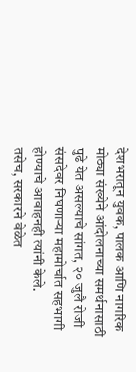देशभरातून युवक, पालक आणि नागरिक मोठ्या संख्येने आंदोलनाच्या समर्थनासाठी पुढे येत असल्याचे सांगत, २० जुलै रोजी संसदेवर निघणाऱ्या महामोर्चात सहभागी होण्याचे आवाहनही त्यांनी केले.
तसेच, सरकारने वेळेत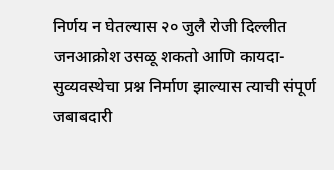निर्णय न घेतल्यास २० जुलै रोजी दिल्लीत जनआक्रोश उसळू शकतो आणि कायदा-सुव्यवस्थेचा प्रश्न निर्माण झाल्यास त्याची संपूर्ण जबाबदारी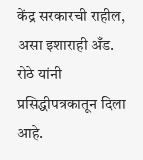केंद्र सरकारची राहील, असा इशाराही अँड. रोठे यांनी प्रसिद्धीपत्रकातून दिला आहे.